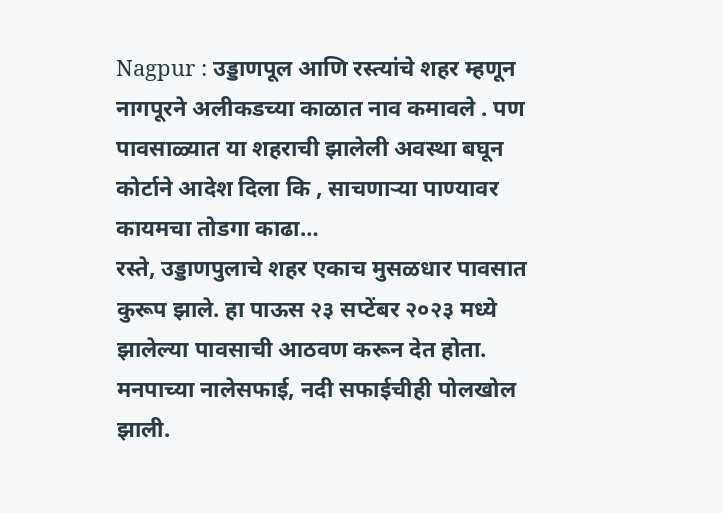Nagpur : उड्डाणपूल आणि रस्त्यांचे शहर म्हणून नागपूरने अलीकडच्या काळात नाव कमावले . पण पावसाळ्यात या शहराची झालेली अवस्था बघून कोर्टाने आदेश दिला कि , साचणाऱ्या पाण्यावर कायमचा तोडगा काढा…
रस्ते, उड्डाणपुलाचे शहर एकाच मुसळधार पावसात कुरूप झाले. हा पाऊस २३ सप्टेंबर २०२३ मध्ये झालेल्या पावसाची आठवण करून देत होता. मनपाच्या नालेसफाई, नदी सफाईचीही पोलखोल झाली.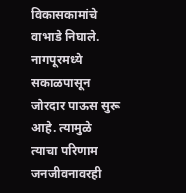विकासकामांचे वाभाडे निघाले.
नागपूरमध्ये सकाळपासून जोरदार पाऊस सुरू आहे. त्यामुळे त्याचा परिणाम जनजीवनावरही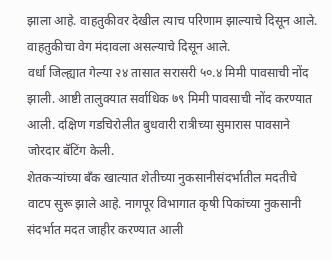झाला आहे. वाहतुकीवर देखील त्याच परिणाम झाल्याचे दिसून आले. वाहतुकीचा वेग मंदावला असल्याचे दिसून आले.
वर्धा जिल्ह्यात गेल्या २४ तासात सरासरी ५०.४ मिमी पावसाची नोंद झाली. आष्टी तालुक्यात सर्वाधिक ७९ मिमी पावसाची नोंद करण्यात आली. दक्षिण गडचिरोलीत बुधवारी रात्रीच्या सुमारास पावसाने जोरदार बॅटिंग केली.
शेतकऱ्यांच्या बँक खात्यात शेतीच्या नुकसानीसंदर्भातील मदतीचे वाटप सुरू झाले आहे. नागपूर विभागात कृषी पिकांच्या नुकसानी संदर्भात मदत जाहीर करण्यात आली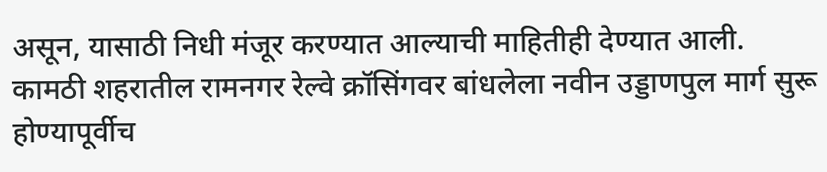असून, यासाठी निधी मंजूर करण्यात आल्याची माहितीही देण्यात आली.
कामठी शहरातील रामनगर रेल्वे क्रॉसिंगवर बांधलेला नवीन उड्डाणपुल मार्ग सुरू होण्यापूर्वीच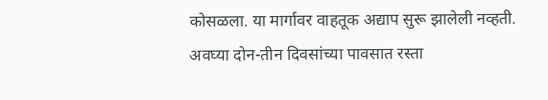कोसळला. या मार्गावर वाहतूक अद्याप सुरू झालेली नव्हती. अवघ्या दोन-तीन दिवसांच्या पावसात रस्ता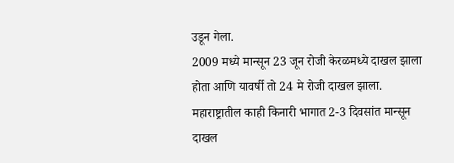उडून गेला.
2009 मध्ये मान्सून 23 जून रोजी केरळमध्ये दाखल झाला होता आणि यावर्षी तो 24 मे रोजी दाखल झाला. महाराष्ट्रातील काही किनारी भागात 2-3 दिवसांत मान्सून दाखल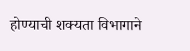होण्याची शक्यता विभागाने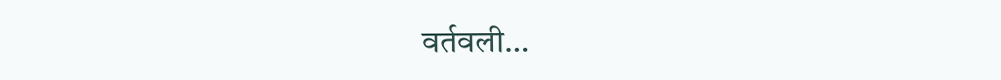वर्तवली…